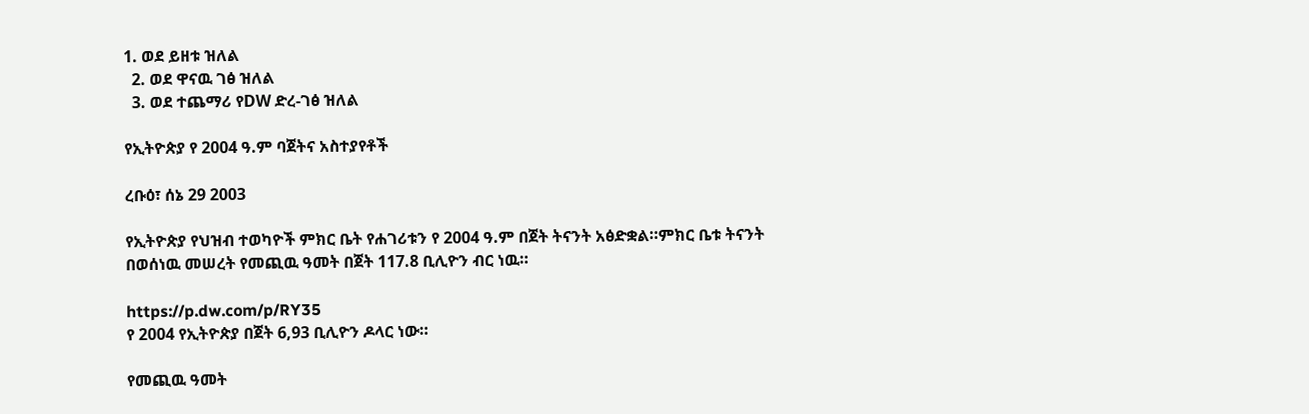1. ወደ ይዘቱ ዝለል
  2. ወደ ዋናዉ ገፅ ዝለል
  3. ወደ ተጨማሪ የDW ድረ-ገፅ ዝለል

የኢትዮጵያ የ 2004 ዓ.ም ባጀትና አስተያየቶች

ረቡዕ፣ ሰኔ 29 2003

የኢትዮጵያ የህዝብ ተወካዮች ምክር ቤት የሐገሪቱን የ 2004 ዓ.ም በጀት ትናንት አፅድቋል።ምክር ቤቱ ትናንት በወሰነዉ መሠረት የመጪዉ ዓመት በጀት 117.8 ቢሊዮን ብር ነዉ።

https://p.dw.com/p/RY35
የ 2004 የኢትዮጵያ በጀት 6,93 ቢሊዮን ዶላር ነው።

የመጪዉ ዓመት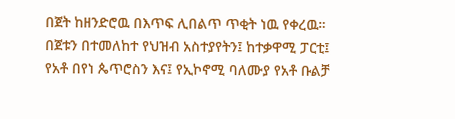በጀት ከዘንድሮዉ በእጥፍ ሊበልጥ ጥቂት ነዉ የቀረዉ። በጀቱን በተመለከተ የህዝብ አስተያየትን፤ ከተቃዋሚ ፓርቲ፤ የአቶ በየነ ጴጥሮስን እና፤ የኢኮኖሚ ባለሙያ የአቶ ቡልቻ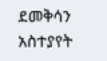ደመቅሳን አስተያየት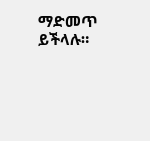ማድመጥ ይችላሉ።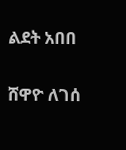ልደት አበበ

ሸዋዮ ለገሰ